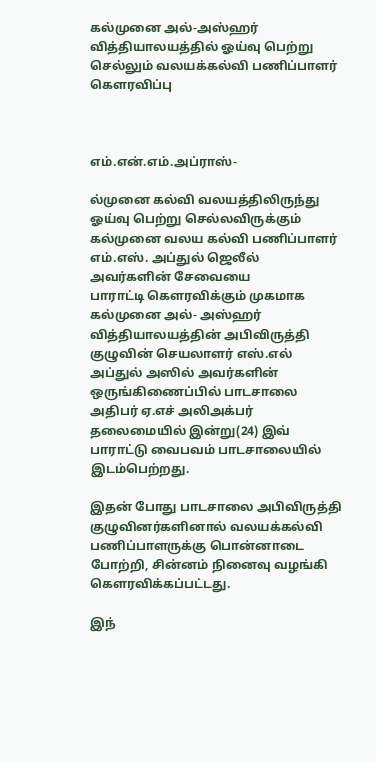கல்முனை அல்-அஸ்ஹர் வித்தியாலயத்தில் ஓய்வு பெற்று செல்லும் வலயக்கல்வி பணிப்பாளர் கௌரவிப்பு



எம்.என்.எம்.அப்ராஸ்-

ல்முனை கல்வி வலயத்திலிருந்து
ஓய்வு பெற்று செல்லவிருக்கும் கல்முனை வலய கல்வி பணிப்பாளர் எம்.எஸ். அப்துல் ஜெலீல்
அவர்களின் சேவையை
பாராட்டி கௌரவிக்கும் முகமாக
கல்முனை அல்- அஸ்ஹர் வித்தியாலயத்தின் அபிவிருத்தி குழுவின் செயலாளர் எஸ்.எல் அப்துல் அஸில் அவர்களின் ஒருங்கிணைப்பில் பாடசாலை
அதிபர் ஏ.எச் அலிஅக்பர் தலைமையில் இன்று(24) இவ் பாராட்டு வைபவம் பாடசாலையில் இடம்பெற்றது.

இதன் போது பாடசாலை அபிவிருத்தி குழுவினர்களினால் வலயக்கல்வி பணிப்பாளருக்கு பொன்னாடை போற்றி, சின்னம் நினைவு வழங்கி கௌரவிக்கப்பட்டது.

இந்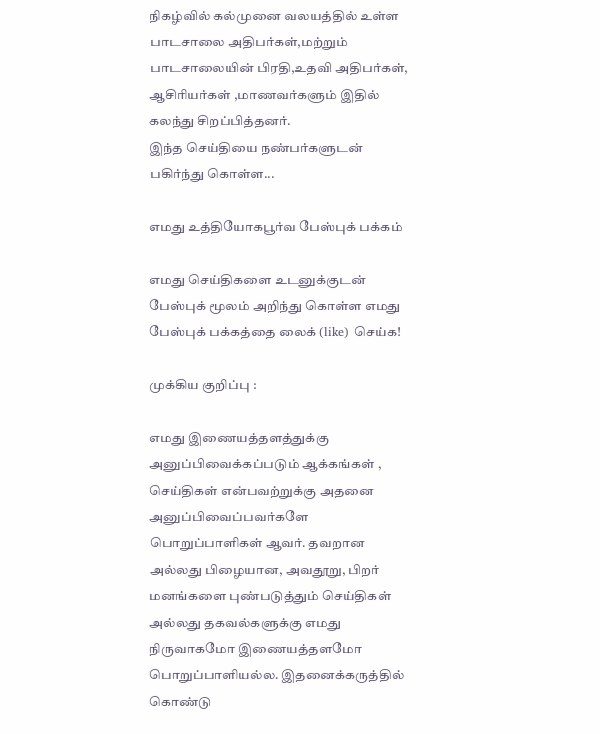நிகழ்வில் கல்முனை வலயத்தில் உள்ள பாடசாலை அதிபர்கள்,மற்றும் பாடசாலையின் பிரதி,உதவி அதிபர்கள், ஆசிரியர்கள் ,மாணவர்களும் இதில் கலந்து சிறப்பித்தனர்.
இந்த செய்தியை நண்பர்களுடன் பகிர்ந்து கொள்ள...

எமது உத்தியோகபூர்வ பேஸ்புக் பக்கம்

எமது செய்திகளை உடனுக்குடன் பேஸ்புக் மூலம் அறிந்து கொள்ள எமது பேஸ்புக் பக்கத்தை லைக் (like) செய்க!

முக்கிய குறிப்பு :

எமது இணையத்தளத்துக்கு அனுப்பிவைக்கப்படும் ஆக்கங்கள் , செய்திகள் என்பவற்றுக்கு அதனை அனுப்பிவைப்பவர்களே பொறுப்பாளிகள் ஆவர். தவறான அல்லது பிழையான, அவதூறு, பிறர் மனங்களை புண்படுத்தும் செய்திகள் அல்லது தகவல்களுக்கு எமது நிருவாகமோ இணையத்தளமோ பொறுப்பாளியல்ல. இதனைக்கருத்தில் கொண்டு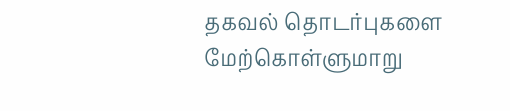தகவல் தொடர்புகளை மேற்கொள்ளுமாறு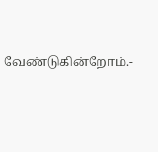வேண்டுகின்றோம்.-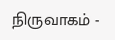நிருவாகம் -